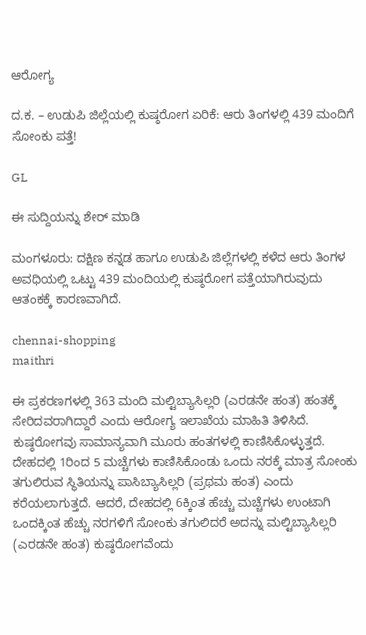ಆರೋಗ್ಯ

ದ.ಕ. – ಉಡುಪಿ ಜಿಲ್ಲೆಯಲ್ಲಿ ಕುಷ್ಠರೋಗ ಏರಿಕೆ: ಆರು ತಿಂಗಳಲ್ಲಿ 439 ಮಂದಿಗೆ ಸೋಂಕು ಪತ್ತೆ!

GL

ಈ ಸುದ್ದಿಯನ್ನು ಶೇರ್ ಮಾಡಿ

ಮಂಗಳೂರು: ದಕ್ಷಿಣ ಕನ್ನಡ ಹಾಗೂ ಉಡುಪಿ ಜಿಲ್ಲೆಗಳಲ್ಲಿ ಕಳೆದ ಆರು ತಿಂಗಳ ಅವಧಿಯಲ್ಲಿ ಒಟ್ಟು 439 ಮಂದಿಯಲ್ಲಿ ಕುಷ್ಠರೋಗ ಪತ್ತೆಯಾಗಿರುವುದು ಆತಂಕಕ್ಕೆ ಕಾರಣವಾಗಿದೆ.

chennai-shopping
maithri

ಈ ಪ್ರಕರಣಗಳಲ್ಲಿ 363 ಮಂದಿ ಮಲ್ಟಿಬ್ಯಾಸಿಲ್ಲರಿ (ಎರಡನೇ ಹಂತ) ಹಂತಕ್ಕೆ ಸೇರಿದವರಾಗಿದ್ದಾರೆ ಎಂದು ಆರೋಗ್ಯ ಇಲಾಖೆಯ ಮಾಹಿತಿ ತಿಳಿಸಿದೆ. ಕುಷ್ಠರೋಗವು ಸಾಮಾನ್ಯವಾಗಿ ಮೂರು ಹಂತಗಳಲ್ಲಿ ಕಾಣಿಸಿಕೊಳ್ಳುತ್ತದೆ. ದೇಹದಲ್ಲಿ 1ರಿಂದ 5 ಮಚ್ಚೆಗಳು ಕಾಣಿಸಿಕೊಂಡು ಒಂದು ನರಕ್ಕೆ ಮಾತ್ರ ಸೋಂಕು ತಗುಲಿರುವ ಸ್ಥಿತಿಯನ್ನು ಪಾಸಿಬ್ಯಾಸಿಲ್ಲರಿ (ಪ್ರಥಮ ಹಂತ) ಎಂದು ಕರೆಯಲಾಗುತ್ತದೆ. ಆದರೆ, ದೇಹದಲ್ಲಿ 6ಕ್ಕಿಂತ ಹೆಚ್ಚು ಮಚ್ಚೆಗಳು ಉಂಟಾಗಿ ಒಂದಕ್ಕಿಂತ ಹೆಚ್ಚು ನರಗಳಿಗೆ ಸೋಂಕು ತಗುಲಿದರೆ ಅದನ್ನು ಮಲ್ಟಿಬ್ಯಾಸಿಲ್ಲರಿ (ಎರಡನೇ ಹಂತ) ಕುಷ್ಠರೋಗವೆಂದು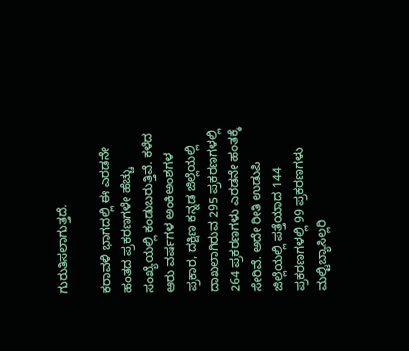ಗುರುತಿಸಲಾಗುತ್ತದೆ.

ಕರಾವಳಿ ಭಾಗದಲ್ಲಿ ಈ ಎರಡನೇ ಹಂತದ ಪ್ರಕರಣಗಳೇ ಹೆಚ್ಚು ಸಂಖ್ಯೆಯಲ್ಲಿ ಕಂಡುಬರುತ್ತಿವೆ. ಕಳೆದ ಆರು ವರ್ಷಗಳ ಅಂಕಿಅಂಶಗಳ ಪ್ರಕಾರ, ದಕ್ಷಿಣ ಕನ್ನಡ ಜಿಲ್ಲೆಯಲ್ಲಿ ದಾಖಲಾಗಿರುವ 295 ಪ್ರಕರಣಗಳಲ್ಲಿ 264 ಪ್ರಕರಣಗಳು ಎರಡನೇ ಹಂತಕ್ಕೆ ಸೇರಿವೆ. ಅದೇ ರೀತಿ ಉಡುಪಿ ಜಿಲ್ಲೆಯಲ್ಲಿ ಪತ್ತೆಯಾದ 144 ಪ್ರಕರಣಗಳಲ್ಲಿ 99 ಪ್ರಕರಣಗಳು ಮಲ್ಟಿಬ್ಯಾಸಿಲ್ಲರಿ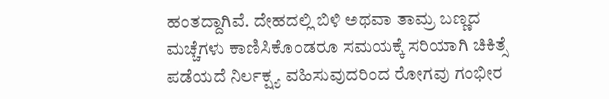ಹಂತದ್ದಾಗಿವೆ. ದೇಹದಲ್ಲಿ ಬಿಳಿ ಅಥವಾ ತಾಮ್ರ ಬಣ್ಣದ ಮಚ್ಚೆಗಳು ಕಾಣಿಸಿಕೊಂಡರೂ ಸಮಯಕ್ಕೆ ಸರಿಯಾಗಿ ಚಿಕಿತ್ಸೆ ಪಡೆಯದೆ ನಿರ್ಲಕ್ಷ್ಯ ವಹಿಸುವುದರಿಂದ ರೋಗವು ಗಂಭೀರ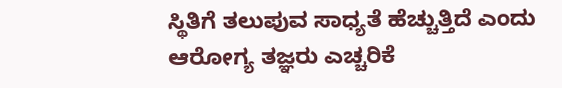ಸ್ಥಿತಿಗೆ ತಲುಪುವ ಸಾಧ್ಯತೆ ಹೆಚ್ಚುತ್ತಿದೆ ಎಂದು ಆರೋಗ್ಯ ತಜ್ಞರು ಎಚ್ಚರಿಕೆ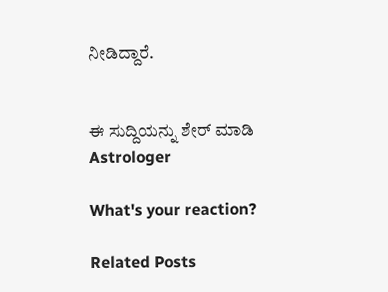ನೀಡಿದ್ದಾರೆ.


ಈ ಸುದ್ದಿಯನ್ನು ಶೇರ್ ಮಾಡಿ
Astrologer

What's your reaction?

Related Posts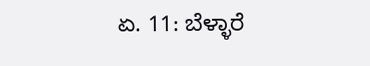ಏ. 11: ಬೆಳ್ಳಾರೆ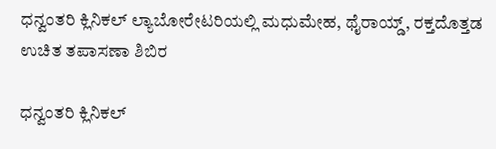ಧನ್ವಂತರಿ ಕ್ಲಿನಿಕಲ್ ಲ್ಯಾಬೋರೇಟರಿಯಲ್ಲಿ ಮಧುಮೇಹ, ಥೈರಾಯ್ಡ್, ರಕ್ತದೊತ್ತಡ ಉಚಿತ ತಪಾಸಣಾ ಶಿಬಿರ

ಧನ್ವಂತರಿ ಕ್ಲಿನಿಕಲ್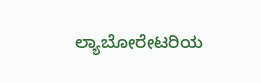ಲ್ಯಾಬೋರೇಟರಿಯ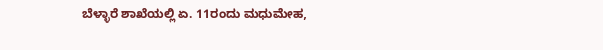ಬೆಳ್ಳಾರೆ ಶಾಖೆಯಲ್ಲಿ ಏ. 11ರಂದು ಮಧುಮೇಹ,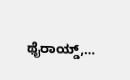ಥೈರಾಯ್ಡ್,…